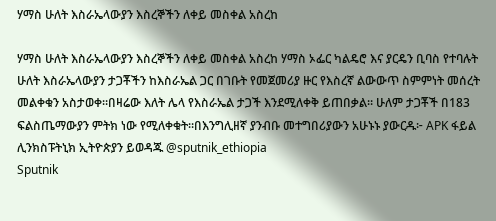ሃማስ ሁለት እስራኤላውያን እስረኞችን ለቀይ መስቀል አስረከ

ሃማስ ሁለት እስራኤላውያን እስረኞችን ለቀይ መስቀል አስረከ ሃማስ ኦፌር ካልዴሮ እና ያርዴን ቢባስ የተባሉት ሁለት እስራኤላውያን ታጋቾችን ከእስራኤል ጋር በገቡት የመጀመሪያ ዙር የእስረኛ ልውውጥ ስምምነት መሰረት መልቀቁን አስታወቀ።በዛሬው እለት ሌላ የእስራኤል ታጋች እንደሚለቀቅ ይጠበቃል። ሁለም ታጋቾች በ183 ፍልስጤማውያን ምትክ ነው የሚለቀቁት።በእንግሊዘኛ ያንብቡ መተግበሪያውን አሁኑኑ ያውርዱ፦ APK ፋይል ሊንክስፑትኒክ ኢትዮጵያን ይወዳጁ @sputnik_ethiopia
Sputnik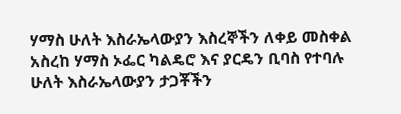ሃማስ ሁለት እስራኤላውያን እስረኞችን ለቀይ መስቀል አስረከ ሃማስ ኦፌር ካልዴሮ እና ያርዴን ቢባስ የተባሉ ሁለት እስራኤላውያን ታጋቾችን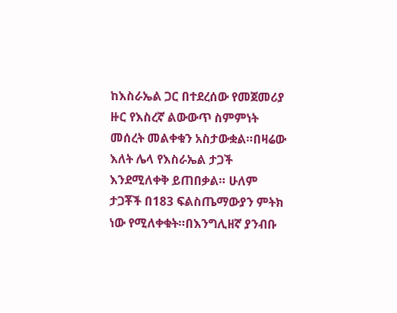ከእስራኤል ጋር በተደረሰው የመጀመሪያ ዙር የእስረኛ ልውውጥ ስምምነት መሰረት መልቀቁን አስታውቋል።በዛሬው እለት ሌላ የእስራኤል ታጋች እንደሚለቀቅ ይጠበቃል። ሁለም ታጋቾች በ183 ፍልስጤማውያን ምትክ ነው የሚለቀቁት።በእንግሊዘኛ ያንብቡ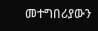መተግበሪያውን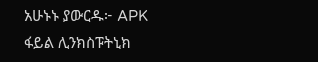አሁኑኑ ያውርዱ፦ APK ፋይል ሊንክስፑትኒክ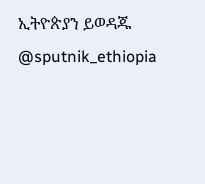ኢትዮጵያን ይወዳጁ @sputnik_ethiopia